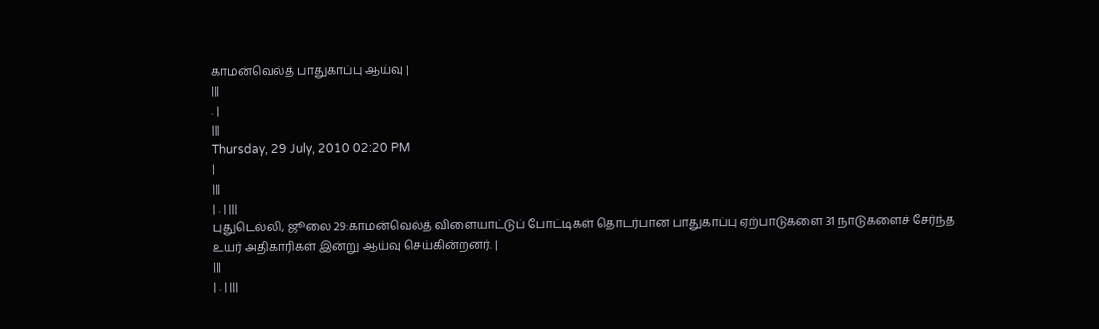காமன்வெல்த் பாதுகாப்பு ஆய்வு |
|||
. |
|||
Thursday, 29 July, 2010 02:20 PM
|
|||
| . | |||
புதுடெல்லி, ஜூலை 29:காமன்வெல்த் விளையாட்டுப் போட்டிகள் தொடர்பான பாதுகாப்பு ஏற்பாடுகளை 31 நாடுகளைச் சேர்ந்த உயர் அதிகாரிகள் இன்று ஆய்வு செய்கின்றனர். |
|||
| . | |||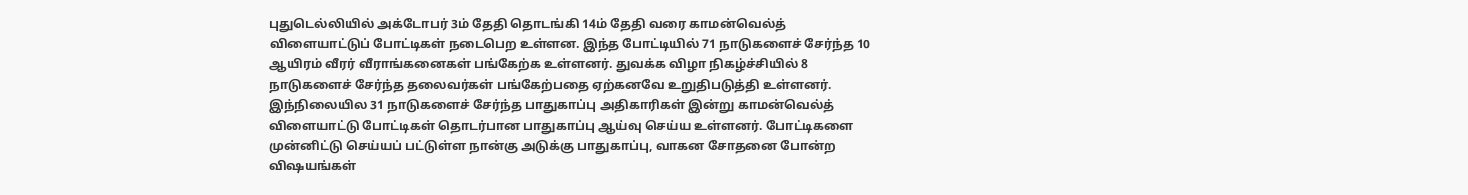புதுடெல்லியில் அக்டோபர் 3ம் தேதி தொடங்கி 14ம் தேதி வரை காமன்வெல்த் விளையாட்டுப் போட்டிகள் நடைபெற உள்ளன. இந்த போட்டியில் 71 நாடுகளைச் சேர்ந்த 10 ஆயிரம் வீரர் வீராங்கனைகள் பங்கேற்க உள்ளனர். துவக்க விழா நிகழ்ச்சியில் 8 நாடுகளைச் சேர்ந்த தலைவர்கள் பங்கேற்பதை ஏற்கனவே உறுதிபடுத்தி உள்ளனர். இந்நிலையில 31 நாடுகளைச் சேர்ந்த பாதுகாப்பு அதிகாரிகள் இன்று காமன்வெல்த் விளையாட்டு போட்டிகள் தொடர்பான பாதுகாப்பு ஆய்வு செய்ய உள்ளனர். போட்டிகளை முன்னிட்டு செய்யப் பட்டுள்ள நான்கு அடுக்கு பாதுகாப்பு, வாகன சோதனை போன்ற விஷயங்கள்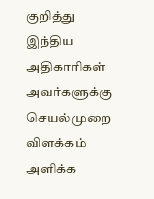குறித்து இந்திய அதிகாரிகள் அவர்களுக்கு செயல்முறை விளக்கம் அளிக்க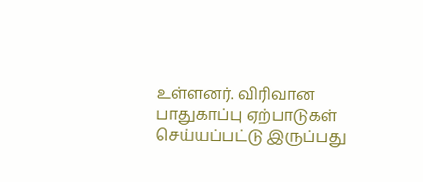உள்ளனர். விரிவான பாதுகாப்பு ஏற்பாடுகள் செய்யப்பட்டு இருப்பது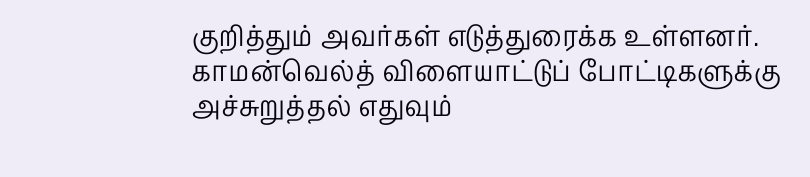குறித்தும் அவர்கள் எடுத்துரைக்க உள்ளனர். காமன்வெல்த் விளையாட்டுப் போட்டிகளுக்கு அச்சுறுத்தல் எதுவும்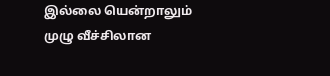இல்லை யென்றாலும் முழு வீச்சிலான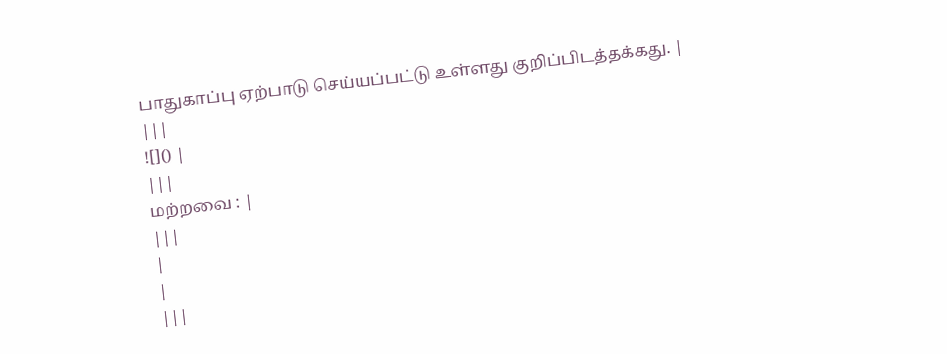பாதுகாப்பு ஏற்பாடு செய்யப்பட்டு உள்ளது குறிப்பிடத்தக்கது. |
|||
![]() |
|||
மற்றவை : |
|||
|
|
|||